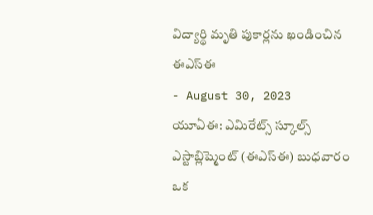విద్యార్థి మృతి పుకార్లను ఖండించిన ఈఎస్ఈ
- August 30, 2023
యూఏఈ: ఎమిరేట్స్ స్కూల్స్ ఎస్టాబ్లిష్మెంట్ (ఈఎస్ఈ) బుధవారం ఒక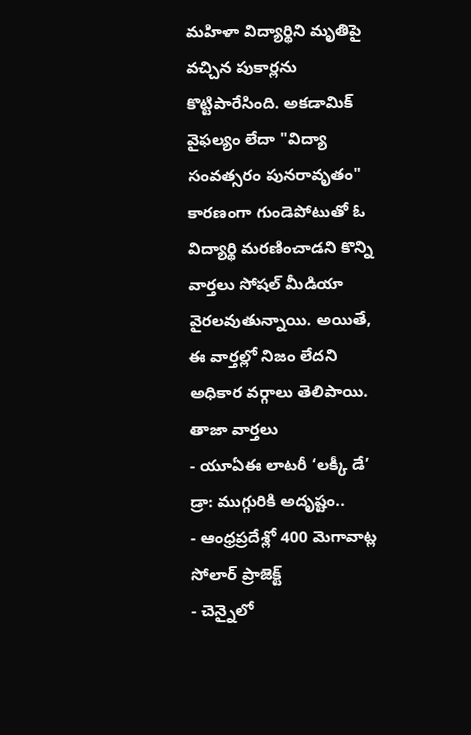మహిళా విద్యార్థిని మృతిపై వచ్చిన పుకార్లను కొట్టిపారేసింది. అకడామిక్ వైఫల్యం లేదా "విద్యా సంవత్సరం పునరావృతం" కారణంగా గుండెపోటుతో ఓ విద్యార్థి మరణించాడని కొన్ని వార్తలు సోషల్ మీడియా వైరలవుతున్నాయి. అయితే, ఈ వార్తల్లో నిజం లేదని అధికార వర్గాలు తెలిపాయి.
తాజా వార్తలు
- యూఏఈ లాటరీ ‘లక్కీ డే’ డ్రా: ముగ్గురికి అదృష్టం..
- ఆంధ్రప్రదేశ్లో 400 మెగావాట్ల సోలార్ ప్రాజెక్ట్
- చెన్నైలో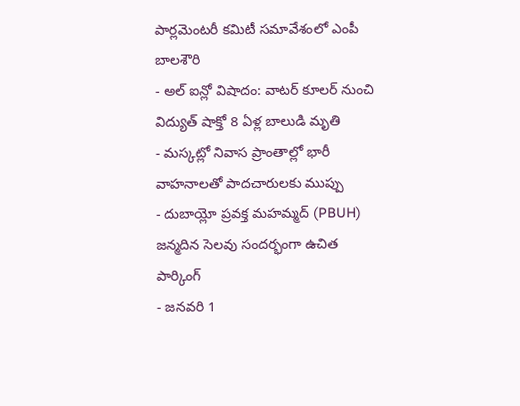పార్లమెంటరీ కమిటీ సమావేశంలో ఎంపీ బాలశౌరి
- అల్ ఐన్లో విషాదం: వాటర్ కూలర్ నుంచి విద్యుత్ షాక్తో 8 ఏళ్ల బాలుడి మృతి
- మస్కట్లో నివాస ప్రాంతాల్లో భారీ వాహనాలతో పాదచారులకు ముప్పు
- దుబాయ్లో ప్రవక్త మహమ్మద్ (PBUH) జన్మదిన సెలవు సందర్భంగా ఉచిత పార్కింగ్
- జనవరి 1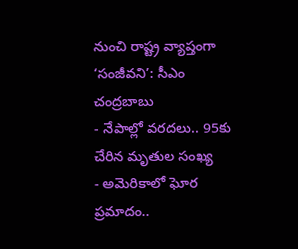నుంచి రాష్ట్ర వ్యాప్తంగా ‘సంజీవని’: సీఎం చంద్రబాబు
- నేపాల్లో వరదలు.. 95కు చేరిన మృతుల సంఖ్య
- అమెరికాలో ఘోర ప్రమాదం..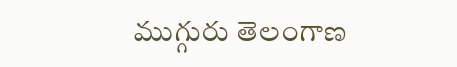ముగ్గురు తెలంగాణ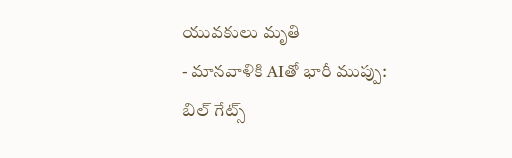యువకులు మృతి
- మానవాళికి AIతో భారీ ముప్పు: బిల్ గేట్స్